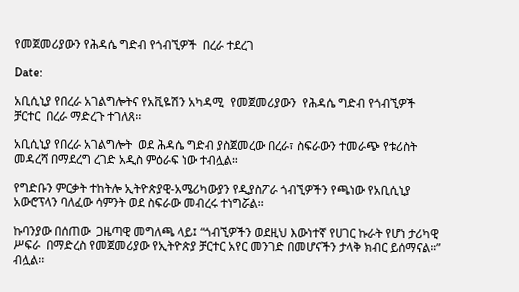የመጀመሪያውን የሕዳሴ ግድብ የጎብኚዎች  በረራ ተደረገ

Date:

አቢሲኒያ የበረራ አገልግሎትና የአቪዬሽን አካዳሚ  የመጀመሪያውን  የሕዳሴ ግድብ የጎብኚዎች ቻርተር  በረራ ማድረጉ ተገለጸ፡፡

አቢሲኒያ የበረራ አገልግሎት  ወደ ሕዳሴ ግድብ ያስጀመረው በረራ፣ ስፍራውን ተመራጭ የቱሪስት መዳረሻ በማደረግ ረገድ አዲስ ምዕራፍ ነው ተብሏል።

የግድቡን ምርቃት ተከትሎ ኢትዮጵያዊ-አሜሪካውያን የዲያስፖራ ጎብኚዎችን የጫነው የአቢሲኒያ  አውሮፕላን ባለፈው ሳምንት ወደ ስፍራው መብረሩ ተነግሯል፡፡

ኩባንያው በሰጠው  ጋዜጣዊ መግለጫ ላይ፤ “ጎብኚዎችን ወደዚህ እውነተኛ የሀገር ኩራት የሆነ ታሪካዊ  ሥፍራ  በማድረስ የመጀመሪያው የኢትዮጵያ ቻርተር አየር መንገድ በመሆናችን ታላቅ ክብር ይሰማናል።” ብሏል፡፡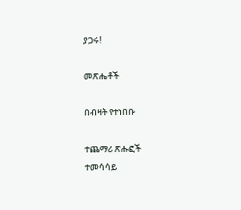ያጋሩ!

መጽሔቶች

በብዛት የተነበቡ

ተጨማሪ ጽሑፎች
ተመሳሳይ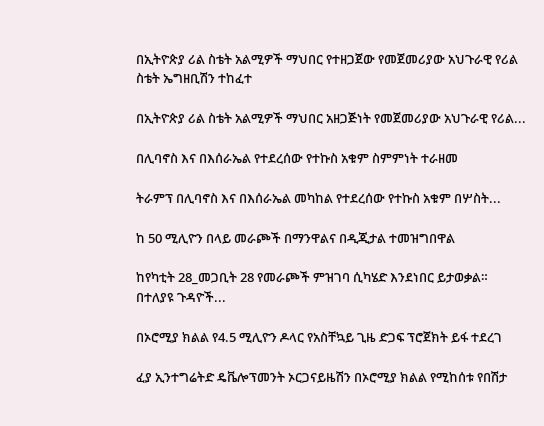በኢትዮጵያ ሪል ስቴት አልሚዎች ማህበር የተዘጋጀው የመጀመሪያው አህጉራዊ የሪል ስቴት ኤግዘቢሽን ተከፈተ

በኢትዮጵያ ሪል ስቴት አልሚዎች ማህበር አዘጋጅነት የመጀመሪያው አህጉራዊ የሪል...

በሊባኖስ እና በእሰራኤል የተደረሰው የተኩስ አቁም ስምምነት ተራዘመ

ትራምፕ በሊባኖስ እና በእሰራኤል መካከል የተደረሰው የተኩስ አቁም በሦስት...

ከ 50 ሚሊዮን በላይ መራጮች በማንዋልና በዲጂታል ተመዝግበዋል

ከየካቲት 28_መጋቢት 28 የመራጮች ምዝገባ ሲካሄድ እንደነበር ይታወቃል። በተለያዩ ጉዳዮች...

በኦሮሚያ ክልል የ4.5 ሚሊዮን ዶላር የአስቸኳይ ጊዜ ድጋፍ ፕሮጀክት ይፋ ተደረገ

ፈያ ኢንተግሬትድ ዴቬሎፕመንት ኦርጋናይዜሽን በኦሮሚያ ክልል የሚከሰቱ የበሽታ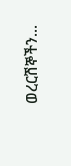ወረርሽኞችን...